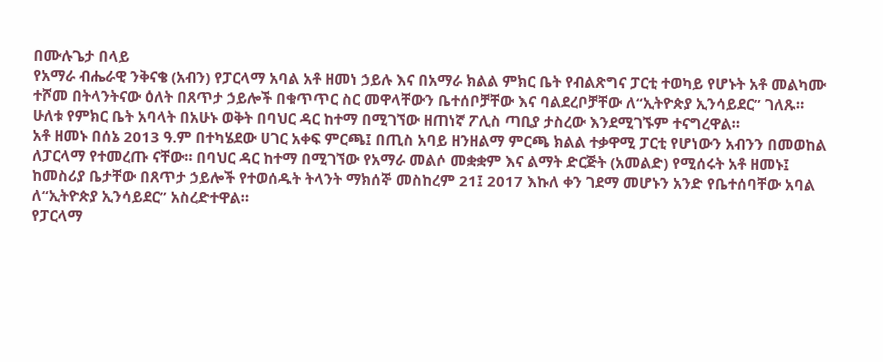በሙሉጌታ በላይ
የአማራ ብሔራዊ ንቅናቄ (አብን) የፓርላማ አባል አቶ ዘመነ ኃይሉ እና በአማራ ክልል ምክር ቤት የብልጽግና ፓርቲ ተወካይ የሆኑት አቶ መልካሙ ተሾመ በትላንትናው ዕለት በጸጥታ ኃይሎች በቁጥጥር ስር መዋላቸውን ቤተሰቦቻቸው እና ባልደረቦቻቸው ለ“ኢትዮጵያ ኢንሳይደር” ገለጹ። ሁለቱ የምክር ቤት አባላት በአሁኑ ወቅት በባህር ዳር ከተማ በሚገኘው ዘጠነኛ ፖሊስ ጣቢያ ታስረው እንደሚገኙም ተናግረዋል።
አቶ ዘመኑ በሰኔ 2013 ዓ.ም በተካሄደው ሀገር አቀፍ ምርጫ፤ በጢስ አባይ ዘንዘልማ ምርጫ ክልል ተቃዋሚ ፓርቲ የሆነውን አብንን በመወከል ለፓርላማ የተመረጡ ናቸው። በባህር ዳር ከተማ በሚገኘው የአማራ መልሶ መቋቋም እና ልማት ድርጅት (አመልድ) የሚሰሩት አቶ ዘመኑ፤ ከመስሪያ ቤታቸው በጸጥታ ኃይሎች የተወሰዱት ትላንት ማክሰኞ መስከረም 21፤ 2017 እኩለ ቀን ገደማ መሆኑን አንድ የቤተሰባቸው አባል ለ“ኢትዮጵያ ኢንሳይደር” አስረድተዋል።
የፓርላማ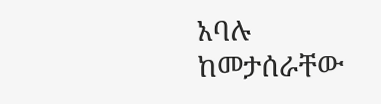አባሉ ከመታሰራቸው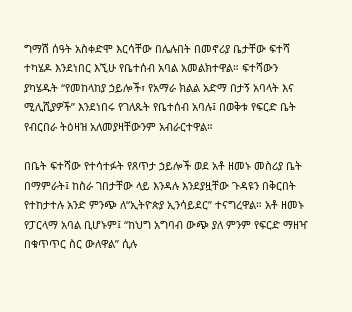ግማሽ ሰዓት አስቀድሞ እርሳቸው በሌሉበት በመኖሪያ ቤታቸው ፍተሻ ተካሄዶ እንደነበር እኚሁ የቤተሰብ አባል አመልክተዋል። ፍተሻውን ያካሄዱት “የመከላከያ ኃይሎች፣ የአማራ ክልል አድማ በታኝ አባላት እና ሚሊሺያዎች” እንደነበሩ የገለጹት የቤተሰብ አባሉ፤ በወቅቱ የፍርድ ቤት የብርበራ ትዕዛዝ አለመያዛቸውንም አብራርተዋል።

በቤት ፍተሻው የተሳተፉት የጸጥታ ኃይሎች ወደ አቶ ዘመኑ መስሪያ ቤት በማምራት፤ ከስራ ገበታቸው ላይ እንዳሉ እንደያዟቸው ጉዳዩን በቅርበት የተከታተሉ አንድ ምንጭ ለ“ኢትዮጵያ ኢንሳይደር” ተናግረዋል። አቶ ዘመኑ የፓርላማ አባል ቢሆኑም፤ “ከህግ አግባብ ውጭ ያለ ምንም የፍርድ ማዘዣ በቁጥጥር ስር ውለዋል” ሲሉ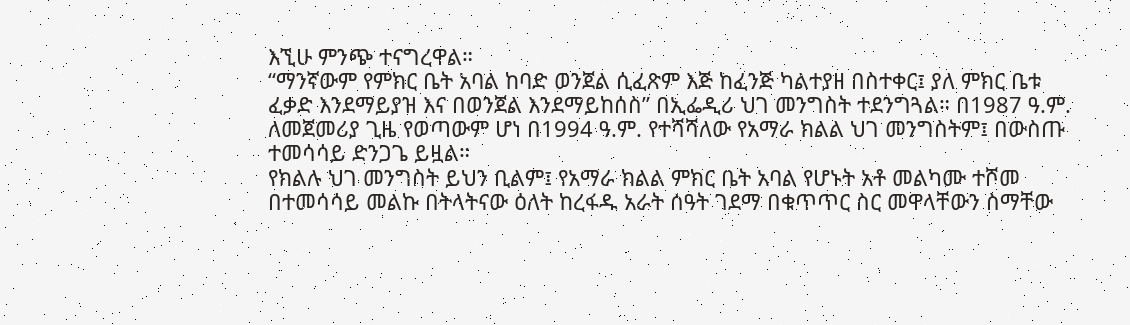እኚሁ ምንጭ ተናግረዋል።
“ማንኛውም የምክር ቤት አባል ከባድ ወንጀል ሲፈጽም እጅ ከፈንጅ ካልተያዘ በስተቀር፤ ያለ ምክር ቤቱ ፈቃድ እንደማይያዝ እና በወንጀል እንደማይከሰስ” በኢፌዲሪ ህገ መንግስት ተደንግጓል። በ1987 ዓ.ም. ለመጀመሪያ ጊዜ የወጣውም ሆነ በ1994 ዓ.ም. የተሻሻለው የአማራ ክልል ህገ መንግስትም፤ በውስጡ ተመሳሳይ ድንጋጌ ይዟል።
የክልሉ ህገ መንግስት ይህን ቢልም፤ የአማራ ክልል ምክር ቤት አባል የሆኑት አቶ መልካሙ ተሾመ በተመሳሳይ መልኩ በትላትናው ዕለት ከረፋዱ አራት ሰዓት ገደማ በቁጥጥር ስር መዋላቸውን ስማቸው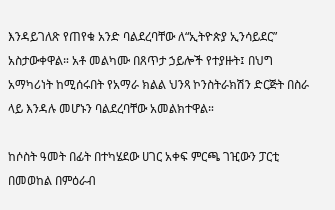እንዳይገለጽ የጠየቁ አንድ ባልደረባቸው ለ“ኢትዮጵያ ኢንሳይደር” አስታውቀዋል። አቶ መልካሙ በጸጥታ ኃይሎች የተያዙት፤ በህግ አማካሪነት ከሚሰሩበት የአማራ ክልል ህንጻ ኮንስትራክሽን ድርጅት በስራ ላይ እንዳሉ መሆኑን ባልደረባቸው አመልክተዋል።

ከሶስት ዓመት በፊት በተካሄደው ሀገር አቀፍ ምርጫ ገዢውን ፓርቲ በመወከል በምዕራብ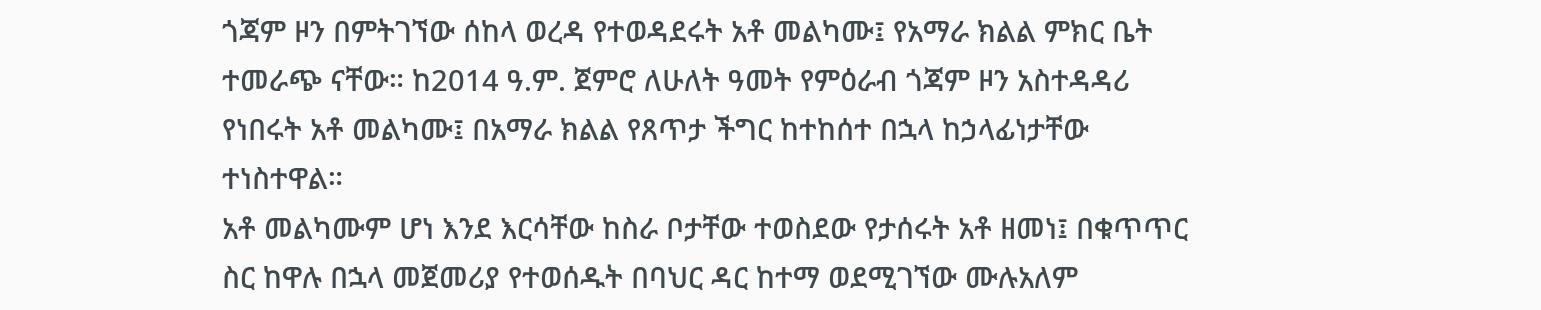ጎጃም ዞን በምትገኘው ሰከላ ወረዳ የተወዳደሩት አቶ መልካሙ፤ የአማራ ክልል ምክር ቤት ተመራጭ ናቸው። ከ2014 ዓ.ም. ጀምሮ ለሁለት ዓመት የምዕራብ ጎጃም ዞን አስተዳዳሪ የነበሩት አቶ መልካሙ፤ በአማራ ክልል የጸጥታ ችግር ከተከሰተ በኋላ ከኃላፊነታቸው ተነስተዋል።
አቶ መልካሙም ሆነ እንደ እርሳቸው ከስራ ቦታቸው ተወስደው የታሰሩት አቶ ዘመነ፤ በቁጥጥር ስር ከዋሉ በኋላ መጀመሪያ የተወሰዱት በባህር ዳር ከተማ ወደሚገኘው ሙሉአለም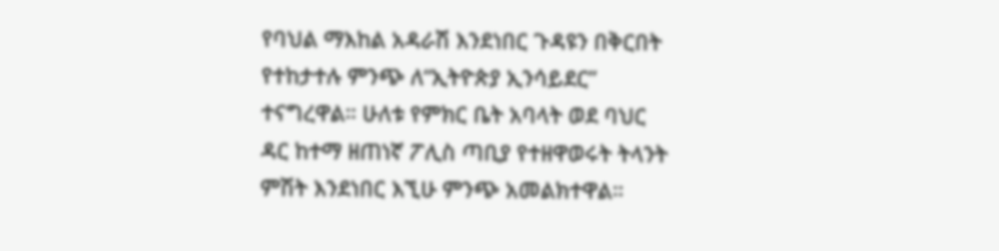የባህል ማእከል አዳራሽ እንደነበር ጉዳዩን በቅርበት የተከታተሉ ምንጭ ለ“ኢትዮጵያ ኢንሳይደር” ተናግረዋል። ሁለቱ የምክር ቤት አባላት ወደ ባህር ዳር ከተማ ዘጠነኛ ፖሊስ ጣቢያ የተዘዋወሩት ትላንት ምሽት እንደነበር እኚሁ ምንጭ አመልክተዋል።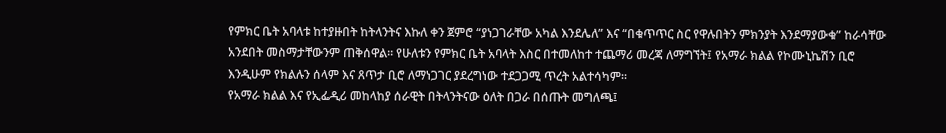የምክር ቤት አባላቱ ከተያዙበት ከትላንትና እኩለ ቀን ጀምሮ “ያነጋገራቸው አካል እንደሌለ” እና “በቁጥጥር ስር የዋሉበትን ምክንያት እንደማያውቁ” ከራሳቸው አንደበት መስማታቸውንም ጠቅሰዋል። የሁለቱን የምክር ቤት አባላት እስር በተመለከተ ተጨማሪ መረጃ ለማግኘት፤ የአማራ ክልል የኮሙኒኬሽን ቢሮ እንዲሁም የክልሉን ሰላም እና ጸጥታ ቢሮ ለማነጋገር ያደረግነው ተደጋጋሚ ጥረት አልተሳካም።
የአማራ ክልል እና የኢፌዲሪ መከላከያ ሰራዊት በትላንትናው ዕለት በጋራ በሰጡት መግለጫ፤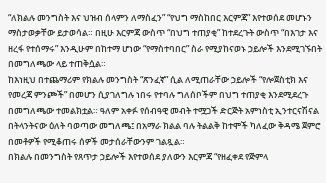“ለክልሉ መንግስት እና ህዝብ ሰላምን ለማስፈን” “የህግ ማስከበር እርምጃ” እየተወሰደ መሆኑን ማስታወቃቸው ይታወሳል። በዚሁ እርምጃ ውስጥ “በህግ ተጠያቂ” ከተደረጉት ውስጥ “በእገታ እና ዘረፋ የተሰማሩ” እንዲሁም በከተማ ሆነው “የማስተባበር” ስራ የሚያከናወኑ ኃይሎች እንደሚገኙበት በመግለጫው ላይ ተጠቅሷል።
ከእነዚህ በተጨማሪም የክልሉ መንግስት “ጽንፈኛ” ሲል ለሚጠራቸው ኃይሎች “የሎጀስቲክ እና የመረጃ ምንጮች” በመሆን ሲያገለግሉ ነበሩ የተባሉ ግለሰቦችም በህግ ተጠያቂ እንደሚደረጉ በመግለጫው ተመልክቷል። ዓለም አቀፉ የሰብዓዊ መብት ተሟጋች ድርጅት አምነስቲ ኢንተርናሽናል በትላንትናው ዕለት ባወጣው መግለጫ፤ በአማራ ክልል ባሉ ትልልቅ ከተሞች ካለፈው ቅዳሜ ጀምሮ በመቶዎች የሚቆጠሩ ሰዎች መታሰራቸውንም ገልጿል።
በክልሉ በመንግስት የጸጥታ ኃይሎች እየተወሰደ ያለውን እርምጃ “የዘፈቀደ የጅምላ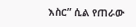እስር” ሲል የጠራው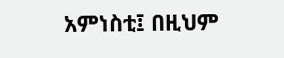አምነስቲ፤ በዚህም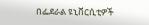በፌደራል ዩኒቨርሲቲዎች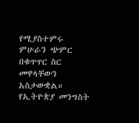የሚያስተምሩ ምሁራን ጭምር በቁጥጥር ስር መዋላቸውን አስታውቋል። የኢትዮጵያ መንግስት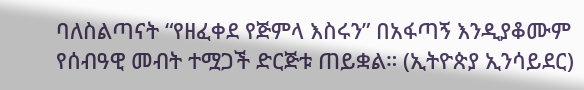ባለስልጣናት “የዘፈቀደ የጅምላ እስሩን” በአፋጣኝ እንዲያቆሙም የሰብዓዊ መብት ተሟጋች ድርጅቱ ጠይቋል። (ኢትዮጵያ ኢንሳይደር)